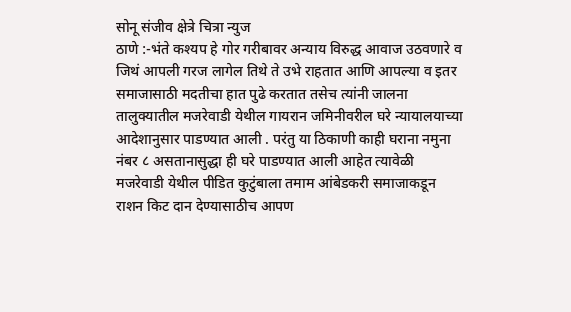सोनू संजीव क्षेत्रे चित्रा न्युज
ठाणे :-भंते कश्यप हे गोर गरीबावर अन्याय विरुद्ध आवाज उठवणारे व जिथं आपली गरज लागेल तिथे ते उभे राहतात आणि आपल्या व इतर समाजासाठी मदतीचा हात पुढे करतात तसेच त्यांनी जालना तालुक्यातील मजरेवाडी येथील गायरान जमिनीवरील घरे न्यायालयाच्या आदेशानुसार पाडण्यात आली . परंतु या ठिकाणी काही घराना नमुना नंबर ८ असतानासुद्धा ही घरे पाडण्यात आली आहेत त्यावेळी मजरेवाडी येथील पीडित कुटुंबाला तमाम आंबेडकरी समाजाकडून राशन किट दान देण्यासाठीच आपण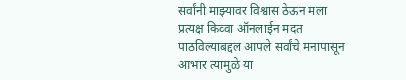सर्वांनी माझ्यावर विश्वास ठेऊन मला प्रत्यक्ष किव्वा ऑनलाईन मदत पाठविल्याबद्दल आपले सर्वांचे मनापासून आभार त्यामुळे या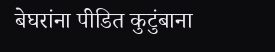बेघरांना पीडित कुटुंबाना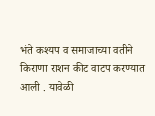भंते कश्यप व समाजाच्या वतीने किराणा राशन कीट वाटप करण्यात आली . यावेळी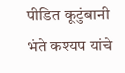पीडित कूटुंबानी भंते कश्यप यांचे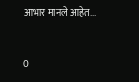आभार मानले आहेत...


0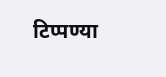टिप्पण्या